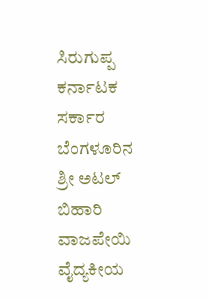ಸಿರುಗುಪ್ಪ ಕರ್ನಾಟಕ ಸರ್ಕಾರ ಬೆಂಗಳೂರಿನ ಶ್ರೀ ಅಟಲ್ ಬಿಹಾರಿ ವಾಜಪೇಯಿ ವೈದ್ಯಕೀಯ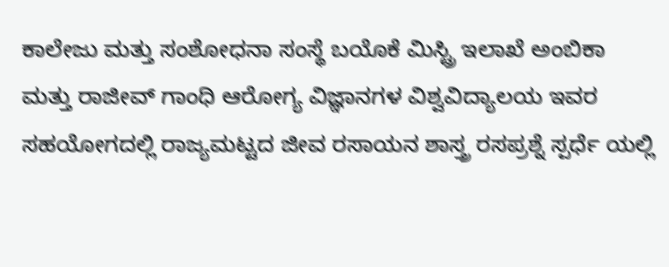ಕಾಲೇಜು ಮತ್ತು ಸಂಶೋಧನಾ ಸಂಸ್ಥೆ ಬಯೊಕೆ ಮಿಸ್ಟ್ರಿ ಇಲಾಖೆ ಅಂಬಿಕಾ ಮತ್ತು ರಾಜೀವ್ ಗಾಂಧಿ ಆರೋಗ್ಯ ವಿಜ್ಞಾನಗಳ ವಿಶ್ವವಿದ್ಯಾಲಯ ಇವರ ಸಹಯೋಗದಲ್ಲಿ ರಾಜ್ಯಮಟ್ಟದ ಜೀವ ರಸಾಯನ ಶಾಸ್ತ್ರ ರಸಪ್ರಶ್ನೆ ಸ್ಪರ್ಧೆ ಯಲ್ಲಿ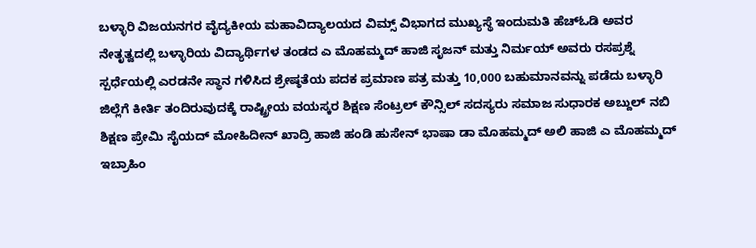ಬಳ್ಳಾರಿ ವಿಜಯನಗರ ವೈದ್ಯಕೀಯ ಮಹಾವಿದ್ಯಾಲಯದ ವಿಮ್ಸ್ ವಿಭಾಗದ ಮುಖ್ಯಸ್ಥೆ ಇಂದುಮತಿ ಹೆಚ್ಓಡಿ ಅವರ ನೇತೃತ್ವದಲ್ಲಿ ಬಳ್ಳಾರಿಯ ವಿದ್ಯಾರ್ಥಿಗಳ ತಂಡದ ಎ ಮೊಹಮ್ಮದ್ ಹಾಜಿ ಸೃಜನ್ ಮತ್ತು ನಿರ್ಮಯ್ ಅವರು ರಸಪ್ರಶ್ನೆ ಸ್ಪರ್ಧೆಯಲ್ಲಿ ಎರಡನೇ ಸ್ಥಾನ ಗಳಿಸಿದ ಶ್ರೇಷ್ಠತೆಯ ಪದಕ ಪ್ರಮಾಣ ಪತ್ರ ಮತ್ತು 10,000 ಬಹುಮಾನವನ್ನು ಪಡೆದು ಬಳ್ಳಾರಿ ಜಿಲ್ಲೆಗೆ ಕೀರ್ತಿ ತಂದಿರುವುದಕ್ಕೆ ರಾಷ್ಟ್ರೀಯ ವಯಸ್ಕರ ಶಿಕ್ಷಣ ಸೆಂಟ್ರಲ್ ಕೌನ್ಸಿಲ್ ಸದಸ್ಯರು ಸಮಾಜ ಸುಧಾರಕ ಅಬ್ದುಲ್ ನಬಿ ಶಿಕ್ಷಣ ಪ್ರೇಮಿ ಸೈಯದ್ ಮೋಹಿದೀನ್ ಖಾದ್ರಿ ಹಾಜಿ ಹಂಡಿ ಹುಸೇನ್ ಭಾಷಾ ಡಾ ಮೊಹಮ್ಮದ್ ಅಲಿ ಹಾಜಿ ಎ ಮೊಹಮ್ಮದ್ ಇಬ್ರಾಹಿಂ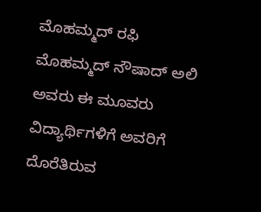ಮೊಹಮ್ಮದ್ ರಫಿ ಮೊಹಮ್ಮದ್ ನೌಷಾದ್ ಅಲಿ ಅವರು ಈ ಮೂವರು ವಿದ್ಯಾರ್ಥಿಗಳಿಗೆ ಅವರಿಗೆ ದೊರೆತಿರುವ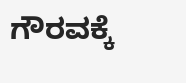ಗೌರವಕ್ಕೆ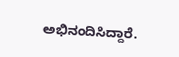ಅಭಿನಂದಿಸಿದ್ದಾರೆ.